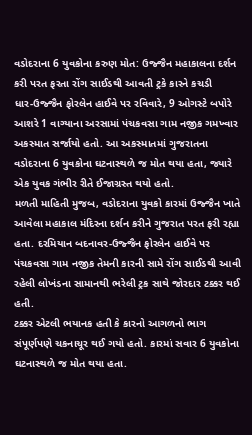વડોદરાના 6 યુવકોના કરુણ મોત: ઉજ્જૈન મહાકાલના દર્શન કરી પરત ફરતા રોંગ સાઈડથી આવતી ટ્રકે કારને કચડી
ધાર-ઉજ્જૈન ફોરલેન હાઈવે પર રવિવારે, 9 ઓગસ્ટે બપોરે આશરે 1 વાગ્યાના અરસામાં પંચકવસા ગામ નજીક ગમખ્વાર અકસ્માત સર્જાયો હતો. આ અકસ્માતમાં ગુજરાતના વડોદરાના 6 યુવકોના ઘટનાસ્થળે જ મોત થયા હતા, જ્યારે એક યુવક ગંભીર રીતે ઈજાગ્રસ્ત થયો હતો.
મળતી માહિતી મુજબ, વડોદરાના યુવકો કારમાં ઉજ્જૈન ખાતે આવેલા મહાકાલ મંદિરના દર્શન કરીને ગુજરાત પરત ફરી રહ્યા હતા. દરમિયાન બદનાવર-ઉજ્જૈન ફોરલેન હાઈવે પર પંચકવસા ગામ નજીક તેમની કારની સામે રોંગ સાઈડથી આવી રહેલી લોખંડના સામાનથી ભરેલી ટ્રક સાથે જોરદાર ટક્કર થઈ હતી.
ટક્કર એટલી ભયાનક હતી કે કારનો આગળનો ભાગ સંપૂર્ણપણે ચકનાચૂર થઈ ગયો હતો. કારમાં સવાર 6 યુવકોના ઘટનાસ્થળે જ મોત થયા હતા.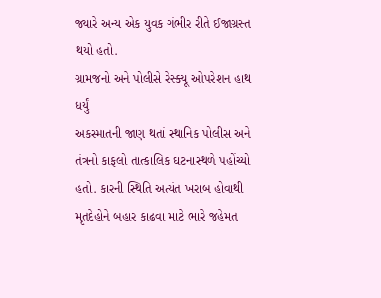જ્યારે અન્ય એક યુવક ગંભીર રીતે ઈજાગ્રસ્ત થયો હતો.
ગ્રામજનો અને પોલીસે રેસ્ક્યૂ ઓપરેશન હાથ ધર્યું
અકસ્માતની જાણ થતાં સ્થાનિક પોલીસ અને તંત્રનો કાફલો તાત્કાલિક ઘટનાસ્થળે પહોંચ્યો હતો. કારની સ્થિતિ અત્યંત ખરાબ હોવાથી મૃતદેહોને બહાર કાઢવા માટે ભારે જહેમત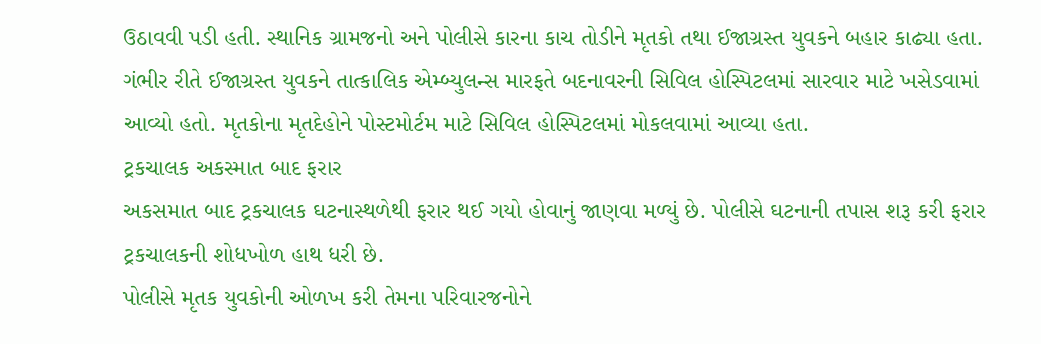ઉઠાવવી પડી હતી. સ્થાનિક ગ્રામજનો અને પોલીસે કારના કાચ તોડીને મૃતકો તથા ઈજાગ્રસ્ત યુવકને બહાર કાઢ્યા હતા.
ગંભીર રીતે ઈજાગ્રસ્ત યુવકને તાત્કાલિક એમ્બ્યુલન્સ મારફતે બદનાવરની સિવિલ હોસ્પિટલમાં સારવાર માટે ખસેડવામાં આવ્યો હતો. મૃતકોના મૃતદેહોને પોસ્ટમોર્ટમ માટે સિવિલ હોસ્પિટલમાં મોકલવામાં આવ્યા હતા.
ટ્રકચાલક અકસ્માત બાદ ફરાર
અકસમાત બાદ ટ્રકચાલક ઘટનાસ્થળેથી ફરાર થઈ ગયો હોવાનું જાણવા મળ્યું છે. પોલીસે ઘટનાની તપાસ શરૂ કરી ફરાર ટ્રકચાલકની શોધખોળ હાથ ધરી છે.
પોલીસે મૃતક યુવકોની ઓળખ કરી તેમના પરિવારજનોને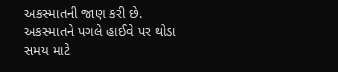અકસ્માતની જાણ કરી છે. અકસ્માતને પગલે હાઈવે પર થોડા સમય માટે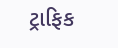ટ્રાફિક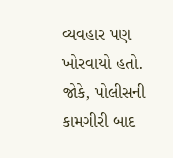વ્યવહાર પણ ખોરવાયો હતો. જોકે, પોલીસની કામગીરી બાદ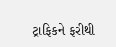ટ્રાફિકને ફરીથી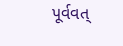પૂર્વવત્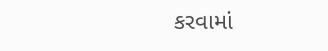કરવામાં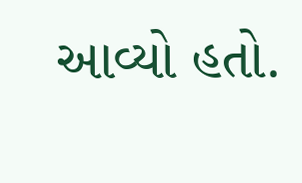આવ્યો હતો.